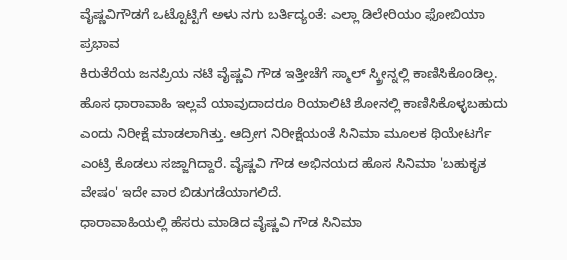ವೈಷ್ಣವಿಗೌಡಗೆ ಒಟ್ಟೊಟ್ಟಿಗೆ ಅಳು ನಗು ಬರ್ತಿದ್ಯಂತೆ: ಎಲ್ಲಾ ಡಿಲೇರಿಯಂ ಫೋಬಿಯಾ ಪ್ರಭಾವ
ಕಿರುತೆರೆಯ ಜನಪ್ರಿಯ ನಟಿ ವೈಷ್ಣವಿ ಗೌಡ ಇತ್ತೀಚೆಗೆ ಸ್ಮಾಲ್ ಸ್ಕ್ರೀನ್ನಲ್ಲಿ ಕಾಣಿಸಿಕೊಂಡಿಲ್ಲ. ಹೊಸ ಧಾರಾವಾಹಿ ಇಲ್ಲವೆ ಯಾವುದಾದರೂ ರಿಯಾಲಿಟಿ ಶೋನಲ್ಲಿ ಕಾಣಿಸಿಕೊಳ್ಳಬಹುದು ಎಂದು ನಿರೀಕ್ಷೆ ಮಾಡಲಾಗಿತ್ತು. ಆದ್ರೀಗ ನಿರೀಕ್ಷೆಯಂತೆ ಸಿನಿಮಾ ಮೂಲಕ ಥಿಯೇಟರ್ಗೆ ಎಂಟ್ರಿ ಕೊಡಲು ಸಜ್ಜಾಗಿದ್ದಾರೆ. ವೈಷ್ಣವಿ ಗೌಡ ಅಭಿನಯದ ಹೊಸ ಸಿನಿಮಾ 'ಬಹುಕೃತ ವೇಷಂ' ಇದೇ ವಾರ ಬಿಡುಗಡೆಯಾಗಲಿದೆ.
ಧಾರಾವಾಹಿಯಲ್ಲಿ ಹೆಸರು ಮಾಡಿದ ವೈಷ್ಣವಿ ಗೌಡ ಸಿನಿಮಾ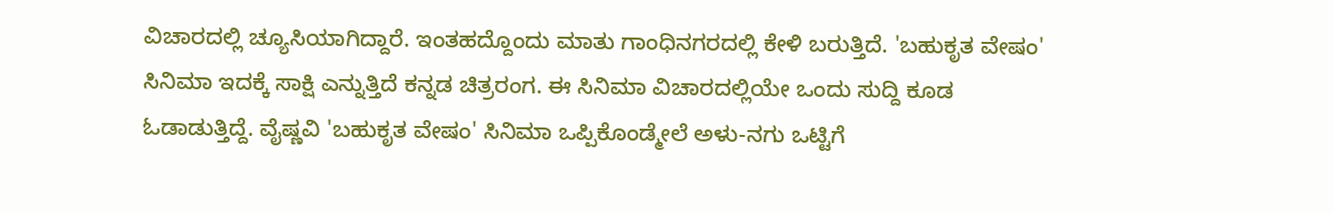ವಿಚಾರದಲ್ಲಿ ಚ್ಯೂಸಿಯಾಗಿದ್ದಾರೆ. ಇಂತಹದ್ದೊಂದು ಮಾತು ಗಾಂಧಿನಗರದಲ್ಲಿ ಕೇಳಿ ಬರುತ್ತಿದೆ. 'ಬಹುಕೃತ ವೇಷಂ' ಸಿನಿಮಾ ಇದಕ್ಕೆ ಸಾಕ್ಷಿ ಎನ್ನುತ್ತಿದೆ ಕನ್ನಡ ಚಿತ್ರರಂಗ. ಈ ಸಿನಿಮಾ ವಿಚಾರದಲ್ಲಿಯೇ ಒಂದು ಸುದ್ದಿ ಕೂಡ ಓಡಾಡುತ್ತಿದ್ದೆ. ವೈಷ್ಣವಿ 'ಬಹುಕೃತ ವೇಷಂ' ಸಿನಿಮಾ ಒಪ್ಪಿಕೊಂಡ್ಮೇಲೆ ಅಳು-ನಗು ಒಟ್ಟಿಗೆ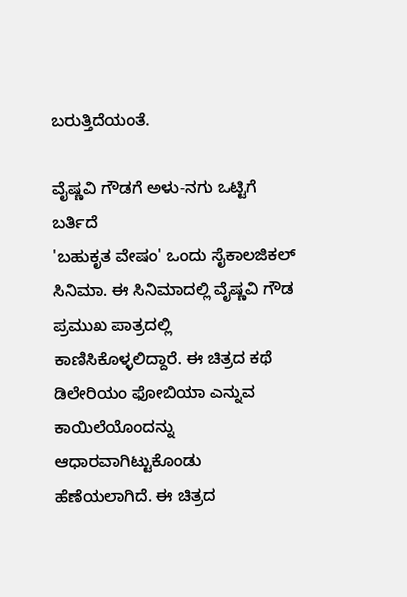ಬರುತ್ತಿದೆಯಂತೆ.

ವೈಷ್ಣವಿ ಗೌಡಗೆ ಅಳು-ನಗು ಒಟ್ಟಿಗೆ ಬರ್ತಿದೆ
'ಬಹುಕೃತ ವೇಷಂ' ಒಂದು ಸೈಕಾಲಜಿಕಲ್ ಸಿನಿಮಾ. ಈ ಸಿನಿಮಾದಲ್ಲಿ ವೈಷ್ಣವಿ ಗೌಡ ಪ್ರಮುಖ ಪಾತ್ರದಲ್ಲಿ ಕಾಣಿಸಿಕೊಳ್ಳಲಿದ್ದಾರೆ. ಈ ಚಿತ್ರದ ಕಥೆ ಡಿಲೇರಿಯಂ ಫೋಬಿಯಾ ಎನ್ನುವ ಕಾಯಿಲೆಯೊಂದನ್ನು ಆಧಾರವಾಗಿಟ್ಟುಕೊಂಡು ಹೆಣೆಯಲಾಗಿದೆ. ಈ ಚಿತ್ರದ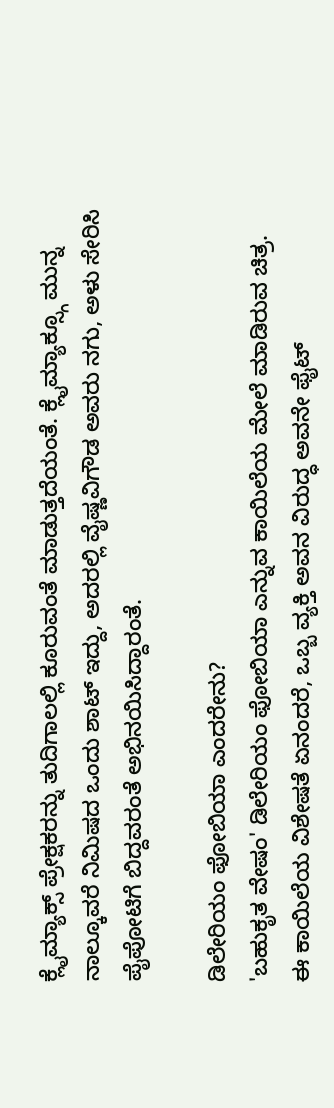ಕ್ಲೈಮ್ಯಾಕ್ಸ್ ಪ್ರೇಕ್ಷಕರನ್ನು ತುದಿಗಾಲಲ್ಲಿ ಕೂರುವಂತೆ ಮಾಡುತ್ತದೆಯಂತೆ. ಕ್ಲೈಮ್ಯಾಕ್ಸ್ಗೂ ಮುನ್ನ ನಾಲ್ಕೂವರೆ ನಿಮಿಷದ ಒಂದು ಶಾಟ್ ಇದ್ದು, ಅದರಲ್ಲಿ ವೈಷ್ಣವಿಗೌಡ ಅವರು ನಗು, ಅಳು ಸೇರಿಸಿ ಪೈಪೋಟಿಗೆ ಬಿದ್ದವರಂತೆ ಅಭಿನಯಿಸಿದ್ದಾರಂತೆ.

ಡಿಲೇರಿಯಂ ಫೋಬಿಯಾ ಎಂದರೇನು?
'ಬಹುಕೃತ ವೇಷಂ' ಡಿಲೇರಿಯಂ ಫೋಬಿಯಾ ಎನ್ನುವ ಕಾಯಿಲೆಯ ಮೇಲೆ ಮಾಡಿರುವ ಚಿತ್ರ. ಈ ಕಾಯಿಲೆಯ ವಿಶೇಷತೆ ಏನಂದರೆ, ಒಬ್ಬ ವ್ಯಕ್ತಿ ಅವನ ವಿರುದ್ಧ ಅವನೇ ಫೈಟ್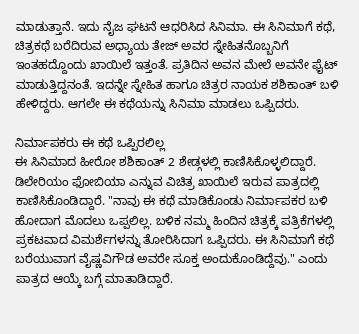ಮಾಡುತ್ತಾನೆ. ಇದು ನೈಜ ಘಟನೆ ಆಧರಿಸಿದ ಸಿನಿಮಾ. ಈ ಸಿನಿಮಾಗೆ ಕಥೆ, ಚಿತ್ರಕಥೆ ಬರೆದಿರುವ ಅಧ್ಯಾಯ ತೇಜ್ ಅವರ ಸ್ನೇಹಿತನೊಬ್ಬನಿಗೆ ಇಂತಹದ್ದೊಂದು ಖಾಯಿಲೆ ಇತ್ತಂತೆ. ಪ್ರತಿದಿನ ಅವನ ಮೇಲೆ ಅವನೇ ಫೈಟ್ ಮಾಡುತ್ತಿದ್ದನಂತೆ. ಇದನ್ನೇ ಸ್ನೇಹಿತ ಹಾಗೂ ಚಿತ್ರರ ನಾಯಕ ಶಶಿಕಾಂತ್ ಬಳಿ ಹೇಳಿದ್ದರು. ಆಗಲೇ ಈ ಕಥೆಯನ್ನು ಸಿನಿಮಾ ಮಾಡಲು ಒಪ್ಪಿದರು.

ನಿರ್ಮಾಪಕರು ಈ ಕಥೆ ಒಪ್ಪಿರಲಿಲ್ಲ
ಈ ಸಿನಿಮಾದ ಹೀರೋ ಶಶಿಕಾಂತ್ 2 ಶೇಡ್ಗಳಲ್ಲಿ ಕಾಣಿಸಿಕೊಳ್ಳಲಿದ್ದಾರೆ. ಡಿಲೇರಿಯಂ ಫೋಬಿಯಾ ಎನ್ನುವ ವಿಚಿತ್ರ ಖಾಯಿಲೆ ಇರುವ ಪಾತ್ರದಲ್ಲಿ ಕಾಣಿಸಿಕೊಂಡಿದ್ದಾರೆ. "ನಾವು ಈ ಕಥೆ ಮಾಡಿಕೊಂಡು ನಿರ್ಮಾಪಕರ ಬಳಿ ಹೋದಾಗ ಮೊದಲು ಒಪ್ಪಲಿಲ್ಲ. ಬಳಿಕ ನಮ್ಮ ಹಿಂದಿನ ಚಿತ್ರಕ್ಕೆ ಪತ್ರಿಕೆಗಳಲ್ಲಿ ಪ್ರಕಟವಾದ ವಿಮರ್ಶೆಗಳನ್ನು ತೋರಿಸಿದಾಗ ಒಪ್ಪಿದರು. ಈ ಸಿನಿಮಾಗೆ ಕಥೆ ಬರೆಯುವಾಗ ವೈಷ್ಣವಿಗೌಡ ಅವರೇ ಸೂಕ್ತ ಅಂದುಕೊಂಡಿದ್ದೆವು." ಎಂದು ಪಾತ್ರದ ಆಯ್ಕೆ ಬಗ್ಗೆ ಮಾತಾಡಿದ್ದಾರೆ.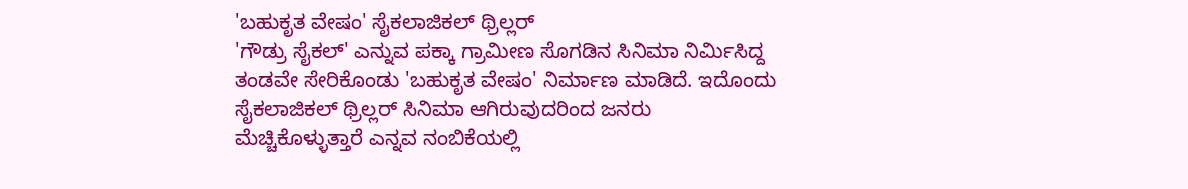'ಬಹುಕೃತ ವೇಷಂ' ಸೈಕಲಾಜಿಕಲ್ ಥ್ರಿಲ್ಲರ್
'ಗೌಡ್ರು ಸೈಕಲ್' ಎನ್ನುವ ಪಕ್ಕಾ ಗ್ರಾಮೀಣ ಸೊಗಡಿನ ಸಿನಿಮಾ ನಿರ್ಮಿಸಿದ್ದ ತಂಡವೇ ಸೇರಿಕೊಂಡು 'ಬಹುಕೃತ ವೇಷಂ' ನಿರ್ಮಾಣ ಮಾಡಿದೆ. ಇದೊಂದು ಸೈಕಲಾಜಿಕಲ್ ಥ್ರಿಲ್ಲರ್ ಸಿನಿಮಾ ಆಗಿರುವುದರಿಂದ ಜನರು ಮೆಚ್ಚಿಕೊಳ್ಳುತ್ತಾರೆ ಎನ್ನವ ನಂಬಿಕೆಯಲ್ಲಿ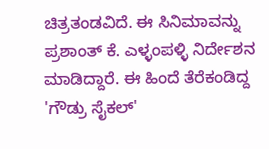ಚಿತ್ರತಂಡವಿದೆ. ಈ ಸಿನಿಮಾವನ್ನು ಪ್ರಶಾಂತ್ ಕೆ. ಎಳ್ಳಂಪಳ್ಳಿ ನಿರ್ದೇಶನ ಮಾಡಿದ್ದಾರೆ. ಈ ಹಿಂದೆ ತೆರೆಕಂಡಿದ್ದ 'ಗೌಡ್ರು ಸೈಕಲ್'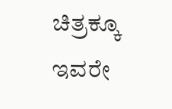ಚಿತ್ರಕ್ಕೂ ಇವರೇ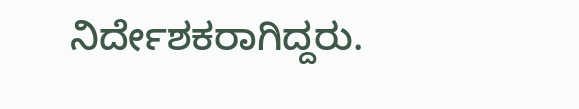ನಿರ್ದೇಶಕರಾಗಿದ್ದರು.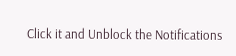Click it and Unblock the Notifications